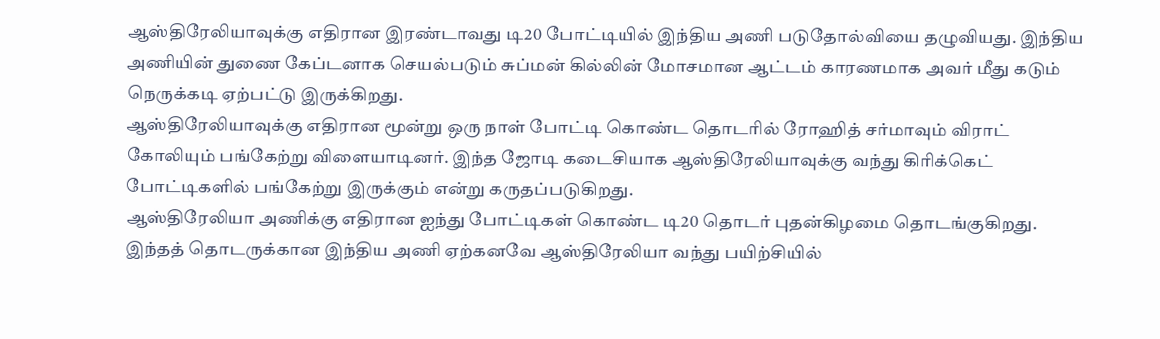ஆஸ்திரேலியாவுக்கு எதிரான இரண்டாவது டி20 போட்டியில் இந்திய அணி படுதோல்வியை தழுவியது. இந்திய அணியின் துணை கேப்டனாக செயல்படும் சுப்மன் கில்லின் மோசமான ஆட்டம் காரணமாக அவர் மீது கடும் நெருக்கடி ஏற்பட்டு இருக்கிறது.
ஆஸ்திரேலியாவுக்கு எதிரான மூன்று ஒரு நாள் போட்டி கொண்ட தொடரில் ரோஹித் சர்மாவும் விராட் கோலியும் பங்கேற்று விளையாடினர். இந்த ஜோடி கடைசியாக ஆஸ்திரேலியாவுக்கு வந்து கிரிக்கெட் போட்டிகளில் பங்கேற்று இருக்கும் என்று கருதப்படுகிறது.
ஆஸ்திரேலியா அணிக்கு எதிரான ஐந்து போட்டிகள் கொண்ட டி20 தொடர் புதன்கிழமை தொடங்குகிறது. இந்தத் தொடருக்கான இந்திய அணி ஏற்கனவே ஆஸ்திரேலியா வந்து பயிற்சியில்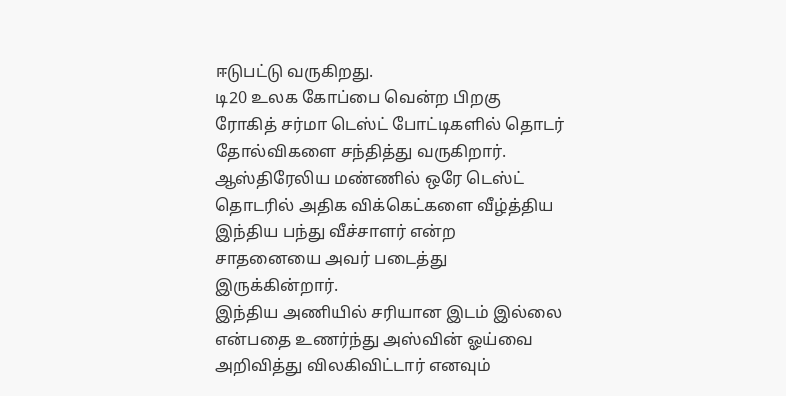ஈடுபட்டு வருகிறது.
டி20 உலக கோப்பை வென்ற பிறகு ரோகித் சர்மா டெஸ்ட் போட்டிகளில் தொடர் தோல்விகளை சந்தித்து வருகிறார்.
ஆஸ்திரேலிய மண்ணில் ஒரே டெஸ்ட் தொடரில் அதிக விக்கெட்களை வீழ்த்திய இந்திய பந்து வீச்சாளர் என்ற சாதனையை அவர் படைத்து இருக்கின்றார்.
இந்திய அணியில் சரியான இடம் இல்லை என்பதை உணர்ந்து அஸ்வின் ஓய்வை அறிவித்து விலகிவிட்டார் எனவும்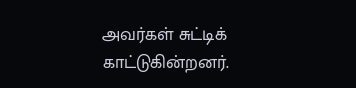அவர்கள் சுட்டிக் காட்டுகின்றனர்.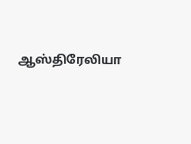ஆஸ்திரேலியா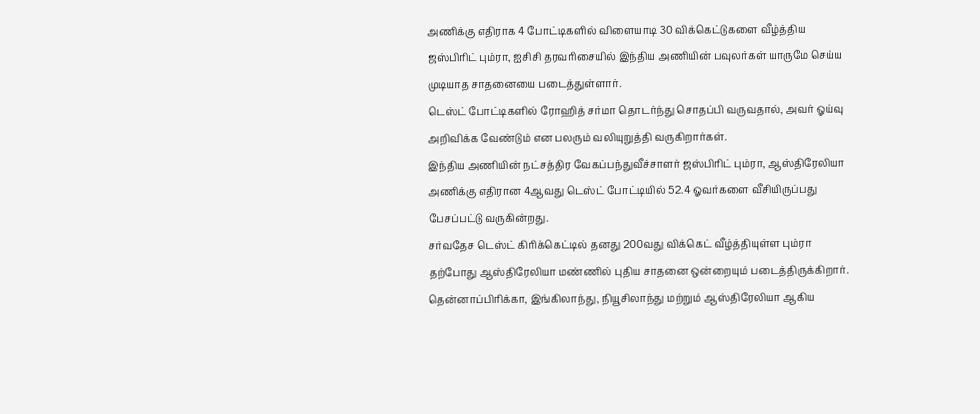அணிக்கு எதிராக 4 போட்டிகளில் விளையாடி 30 விக்கெட்டுகளை வீழ்த்திய ஜஸ்பிரிட் பும்ரா, ஐசிசி தரவரிசையில் இந்திய அணியின் பவுலர்கள் யாருமே செய்ய முடியாத சாதனையை படைத்துள்ளார்.
டெஸ்ட் போட்டிகளில் ரோஹித் சர்மா தொடர்ந்து சொதப்பி வருவதால், அவர் ஓய்வு அறிவிக்க வேண்டும் என பலரும் வலியுறுத்தி வருகிறார்கள்.
இந்திய அணியின் நட்சத்திர வேகப்பந்துவீச்சாளர் ஜஸ்பிரிட் பும்ரா, ஆஸ்திரேலியா அணிக்கு எதிரான 4ஆவது டெஸ்ட் போட்டியில் 52.4 ஓவர்களை வீசியிருப்பது பேசப்பட்டு வருகின்றது.
சர்வதேச டெஸ்ட் கிரிக்கெட்டில் தனது 200வது விக்கெட் வீழ்த்தியுள்ள பும்ரா தற்போது ஆஸ்திரேலியா மண்ணில் புதிய சாதனை ஒன்றையும் படைத்திருக்கிறார்.
தென்னாப்பிரிக்கா, இங்கிலாந்து, நியூசிலாந்து மற்றும் ஆஸ்திரேலியா ஆகிய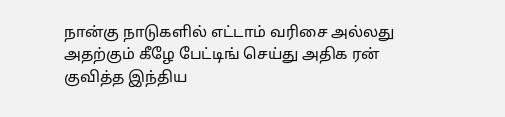நான்கு நாடுகளில் எட்டாம் வரிசை அல்லது அதற்கும் கீழே பேட்டிங் செய்து அதிக ரன் குவித்த இந்திய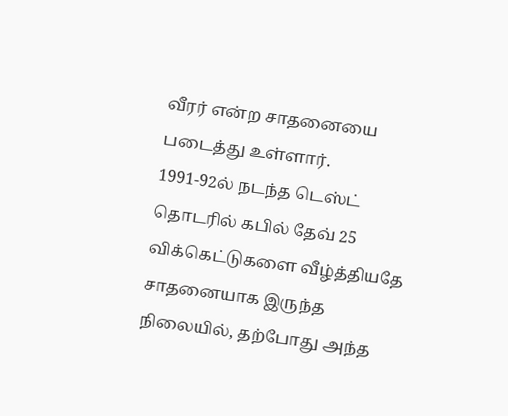வீரர் என்ற சாதனையை படைத்து உள்ளார்.
1991-92ல் நடந்த டெஸ்ட் தொடரில் கபில் தேவ் 25 விக்கெட்டுகளை வீழ்த்தியதே சாதனையாக இருந்த நிலையில், தற்போது அந்த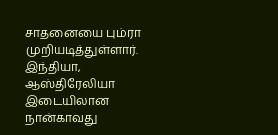சாதனையை பும்ரா முறியடித்துள்ளார்.
இந்தியா, ஆஸ்திரேலியா இடையிலான நான்காவது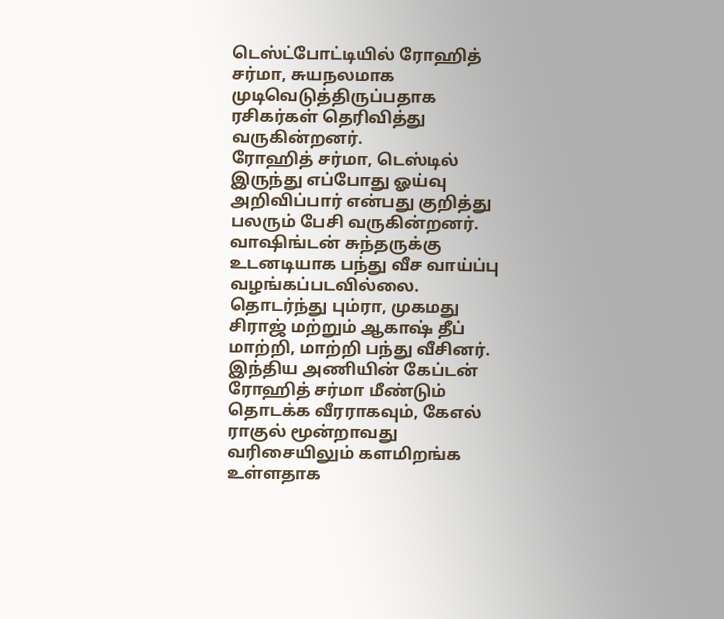டெஸ்ட்போட்டியில் ரோஹித் சர்மா, சுயநலமாக முடிவெடுத்திருப்பதாக ரசிகர்கள் தெரிவித்து வருகின்றனர்.
ரோஹித் சர்மா, டெஸ்டில் இருந்து எப்போது ஓய்வு அறிவிப்பார் என்பது குறித்து பலரும் பேசி வருகின்றனர்.
வாஷிங்டன் சுந்தருக்கு உடனடியாக பந்து வீச வாய்ப்பு வழங்கப்படவில்லை. தொடர்ந்து பும்ரா, முகமது சிராஜ் மற்றும் ஆகாஷ் தீப் மாற்றி, மாற்றி பந்து வீசினர்.
இந்திய அணியின் கேப்டன் ரோஹித் சர்மா மீண்டும் தொடக்க வீரராகவும், கேஎல் ராகுல் மூன்றாவது வரிசையிலும் களமிறங்க உள்ளதாக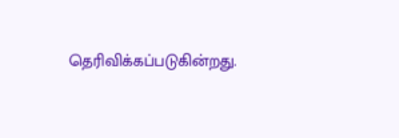தெரிவிக்கப்படுகின்றது.